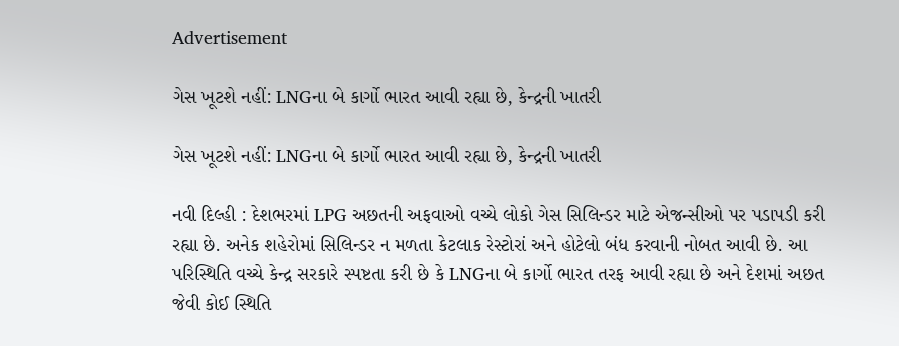Advertisement

ગેસ ખૂટશે નહીં: LNGના બે કાર્ગો ભારત આવી રહ્યા છે, કેન્દ્રની ખાતરી

ગેસ ખૂટશે નહીં: LNGના બે કાર્ગો ભારત આવી રહ્યા છે, કેન્દ્રની ખાતરી

નવી દિલ્હી : દેશભરમાં LPG અછતની અફવાઓ વચ્ચે લોકો ગેસ સિલિન્ડર માટે એજન્સીઓ પર પડાપડી કરી રહ્યા છે. અનેક શહેરોમાં સિલિન્ડર ન મળતા કેટલાક રેસ્ટોરાં અને હોટેલો બંધ કરવાની નોબત આવી છે. આ પરિસ્થિતિ વચ્ચે કેન્દ્ર સરકારે સ્પષ્ટતા કરી છે કે LNGના બે કાર્ગો ભારત તરફ આવી રહ્યા છે અને દેશમાં અછત જેવી કોઈ સ્થિતિ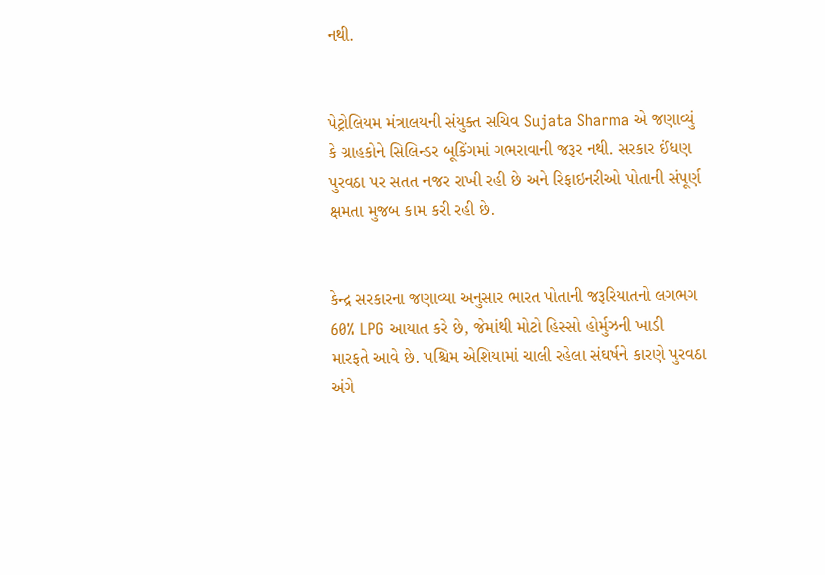નથી.


પેટ્રોલિયમ મંત્રાલયની સંયુક્ત સચિવ Sujata Sharma એ જણાવ્યું કે ગ્રાહકોને સિલિન્ડર બૂકિંગમાં ગભરાવાની જરૂર નથી. સરકાર ઈંધણ પુરવઠા પર સતત નજર રાખી રહી છે અને રિફાઇનરીઓ પોતાની સંપૂર્ણ ક્ષમતા મુજબ કામ કરી રહી છે.


કેન્દ્ર સરકારના જણાવ્યા અનુસાર ભારત પોતાની જરૂરિયાતનો લગભગ 60% LPG આયાત કરે છે, જેમાંથી મોટો હિસ્સો હોર્મુઝની ખાડી મારફતે આવે છે. પશ્ચિમ એશિયામાં ચાલી રહેલા સંઘર્ષને કારણે પુરવઠા અંગે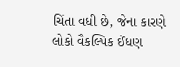ચિંતા વધી છે, જેના કારણે લોકો વૈકલ્પિક ઈંધણ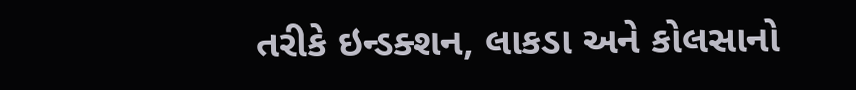તરીકે ઇન્ડક્શન, લાકડા અને કોલસાનો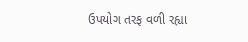ઉપયોગ તરફ વળી રહ્યા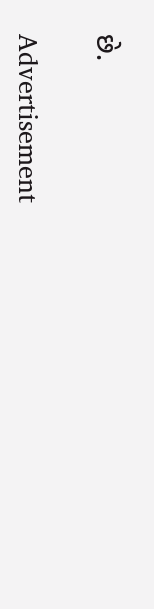છે.

Advertisement